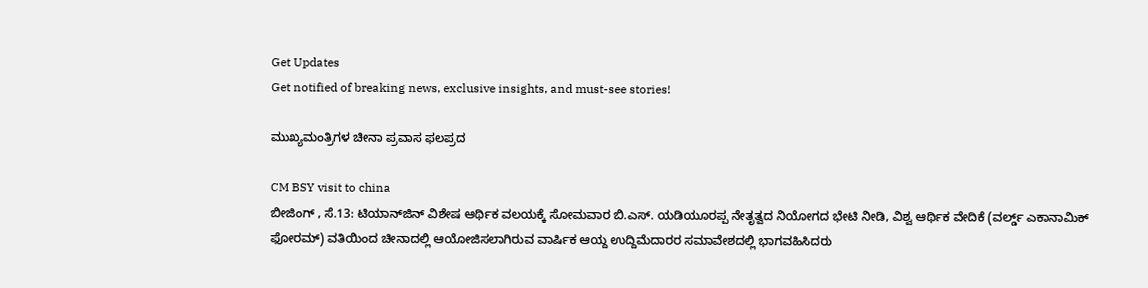Get Updates
Get notified of breaking news, exclusive insights, and must-see stories!

ಮುಖ್ಯಮಂತ್ರಿಗಳ ಚೀನಾ ಪ್ರವಾಸ ಫಲಪ್ರದ

CM BSY visit to china
ಬೀಜಿಂಗ್ , ಸೆ.13: ಟಿಯಾನ್‌ಜಿನ್ ವಿಶೇಷ ಆರ್ಥಿಕ ವಲಯಕ್ಕೆ ಸೋಮವಾರ ಬಿ.ಎಸ್. ಯಡಿಯೂರಪ್ಪ ನೇತೃತ್ವದ ನಿಯೋಗದ ಭೇಟಿ ನೀಡಿ, ವಿಶ್ವ ಆರ್ಥಿಕ ವೇದಿಕೆ (ವರ್ಲ್ಡ್ ಎಕಾನಾಮಿಕ್ ಫೋರಮ್) ವತಿಯಿಂದ ಚೀನಾದಲ್ಲಿ ಆಯೋಜಿಸಲಾಗಿರುವ ವಾರ್ಷಿಕ ಆಯ್ದ ಉದ್ದಿಮೆದಾರರ ಸಮಾವೇಶದಲ್ಲಿ ಭಾಗವಹಿಸಿದರು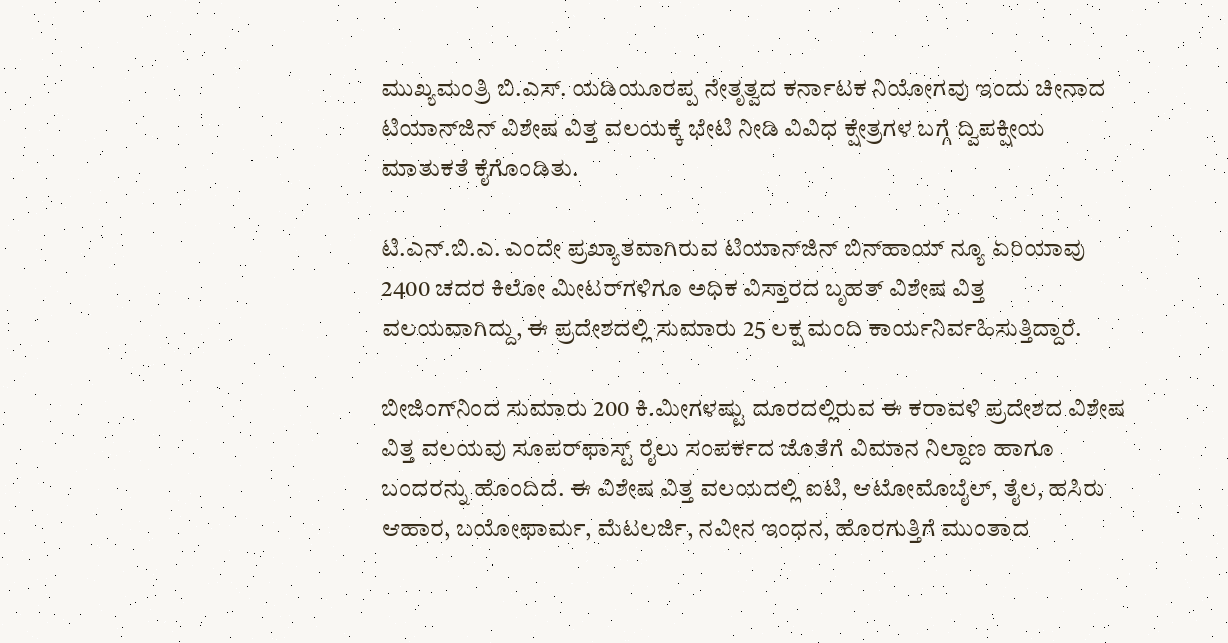ಮುಖ್ಯಮಂತ್ರಿ ಬಿ.ಎಸ್. ಯಡಿಯೂರಪ್ಪ ನೇತೃತ್ವದ ಕರ್ನಾಟಕ ನಿಯೋಗವು ಇಂದು ಚೀನಾದ ಟಿಯಾನ್‌ಜಿನ್ ವಿಶೇಷ ವಿತ್ತ ವಲಯಕ್ಕೆ ಭೇಟಿ ನೀಡಿ ವಿವಿಧ ಕ್ಷೇತ್ರಗಳ ಬಗ್ಗೆ ದ್ವಿಪಕ್ಷೀಯ ಮಾತುಕತೆ ಕೈಗೊಂಡಿತು.

ಟಿ.ಎನ್.ಬಿ.ಎ. ಎಂದೇ ಪ್ರಖ್ಯಾತವಾಗಿರುವ ಟಿಯಾನ್‌ಜಿನ್ ಬಿನ್‌ಹಾಯ್ ನ್ಯೂ ಏರಿಯಾವು 2400 ಚದರ ಕಿಲೋ ಮೀಟರ್‌ಗಳಿಗೂ ಅಧಿಕ ವಿಸ್ತಾರದ ಬೃಹತ್ ವಿಶೇಷ ವಿತ್ತ ವಲಯವಾಗಿದ್ದು, ಈ ಪ್ರದೇಶದಲ್ಲಿ ಸುಮಾರು 25 ಲಕ್ಷ ಮಂದಿ ಕಾರ್ಯನಿರ್ವಹಿಸುತ್ತಿದ್ದಾರೆ.

ಬೀಜಿಂಗ್‌ನಿಂದ ಸುಮಾರು 200 ಕಿ.ಮೀಗಳಷ್ಟು ದೂರದಲ್ಲಿರುವ ಈ ಕರಾವಳಿ ಪ್ರದೇಶದ ವಿಶೇಷ ವಿತ್ತ ವಲಯವು ಸೂಪರ್‌ಫಾಸ್ಟ್ ರೈಲು ಸಂಪರ್ಕದ ಜೊತೆಗೆ ವಿಮಾನ ನಿಲ್ದಾಣ ಹಾಗೂ ಬಂದರನ್ನು ಹೊಂದಿದೆ. ಈ ವಿಶೇಷ ವಿತ್ತ ವಲಯದಲ್ಲಿ ಐಟಿ, ಆಟೋಮೊಬೈಲ್, ತೈಲ, ಹಸಿರು ಆಹಾರ, ಬಯೋಫಾರ್ಮ, ಮೆಟಲರ್ಜಿ, ನವೀನ ಇಂಧನ, ಹೊರಗುತ್ತಿಗೆ ಮುಂತಾದ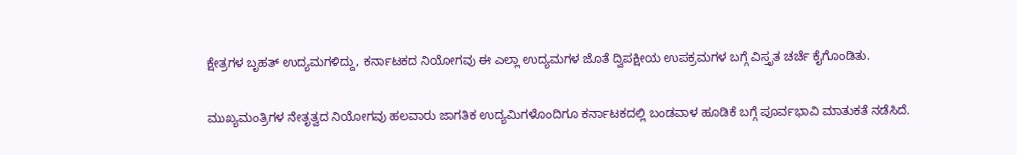ಕ್ಷೇತ್ರಗಳ ಬೃಹತ್ ಉದ್ಯಮಗಳಿದ್ದು, ಕರ್ನಾಟಕದ ನಿಯೋಗವು ಈ ಎಲ್ಲಾ ಉದ್ಯಮಗಳ ಜೊತೆ ದ್ವಿಪಕ್ಷೀಯ ಉಪಕ್ರಮಗಳ ಬಗ್ಗೆ ವಿಸ್ತೃತ ಚರ್ಚೆ ಕೈಗೊಂಡಿತು.

ಮುಖ್ಯಮಂತ್ರಿಗಳ ನೇತೃತ್ವದ ನಿಯೋಗವು ಹಲವಾರು ಜಾಗತಿಕ ಉದ್ಯಮಿಗಳೊಂದಿಗೂ ಕರ್ನಾಟಕದಲ್ಲಿ ಬಂಡವಾಳ ಹೂಡಿಕೆ ಬಗ್ಗೆ ಪೂರ್ವಭಾವಿ ಮಾತುಕತೆ ನಡೆಸಿದೆ.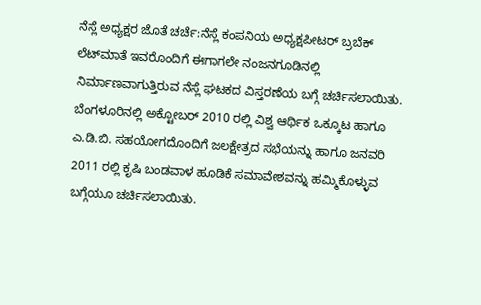ನೆಸ್ಲೆ ಅಧ್ಯಕ್ಷರ ಜೊತೆ ಚರ್ಚೆ:ನೆಸ್ಲೆ ಕಂಪನಿಯ ಅಧ್ಯಕ್ಷಪೀಟರ್ ಬ್ರಬೆಕ್ ಲೆಟ್‌ಮಾತೆ ಇವರೊಂದಿಗೆ ಈಗಾಗಲೇ ನಂಜನಗೂಡಿನಲ್ಲಿ ನಿರ್ಮಾಣವಾಗುತ್ತಿರುವ ನೆಸ್ಲೆ ಘಟಕದ ವಿಸ್ತರಣೆಯ ಬಗ್ಗೆ ಚರ್ಚಿಸಲಾಯಿತು. ಬೆಂಗಳೂರಿನಲ್ಲಿ ಅಕ್ಟೋಬರ್ 2010 ರಲ್ಲಿ ವಿಶ್ವ ಆರ್ಥಿಕ ಒಕ್ಕೂಟ ಹಾಗೂ ಎ.ಡಿ.ಬಿ. ಸಹಯೋಗದೊಂದಿಗೆ ಜಲಕ್ಷೇತ್ರದ ಸಭೆಯನ್ನು ಹಾಗೂ ಜನವರಿ 2011 ರಲ್ಲಿ ಕೃಷಿ ಬಂಡವಾಳ ಹೂಡಿಕೆ ಸಮಾವೇಶವನ್ನು ಹಮ್ಮಿಕೊಳ್ಳುವ ಬಗ್ಗೆಯೂ ಚರ್ಚಿಸಲಾಯಿತು.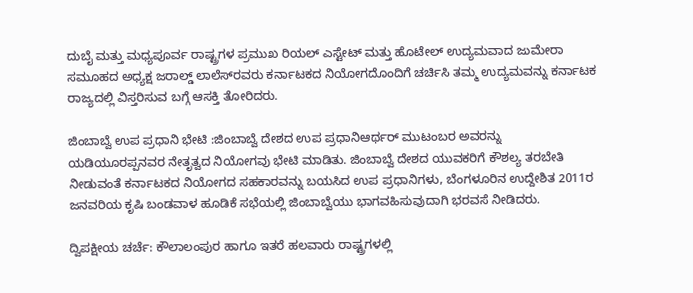ದುಬೈ ಮತ್ತು ಮಧ್ಯಪೂರ್ವ ರಾಷ್ಟ್ರಗಳ ಪ್ರಮುಖ ರಿಯಲ್ ಎಸ್ಟೇಟ್ ಮತ್ತು ಹೊಟೇಲ್ ಉದ್ಯಮವಾದ ಜುಮೇರಾ ಸಮೂಹದ ಅಧ್ಯಕ್ಷ ಜರಾಲ್ಡ್ ಲಾಲೆಸ್‌ರವರು ಕರ್ನಾಟಕದ ನಿಯೋಗದೊಂದಿಗೆ ಚರ್ಚಿಸಿ ತಮ್ಮ ಉದ್ಯಮವನ್ನು ಕರ್ನಾಟಕ ರಾಜ್ಯದಲ್ಲಿ ವಿಸ್ತರಿಸುವ ಬಗ್ಗೆ ಆಸಕ್ತಿ ತೋರಿದರು.

ಜಿಂಬಾಬ್ವೆ ಉಪ ಪ್ರಧಾನಿ ಭೇಟಿ :ಜಿಂಬಾಬ್ವೆ ದೇಶದ ಉಪ ಪ್ರಧಾನಿಆರ್ಥರ್ ಮುಟಂಬರ ಅವರನ್ನು ಯಡಿಯೂರಪ್ಪನವರ ನೇತೃತ್ವದ ನಿಯೋಗವು ಭೇಟಿ ಮಾಡಿತು. ಜಿಂಬಾಬ್ವೆ ದೇಶದ ಯುವಕರಿಗೆ ಕೌಶಲ್ಯ ತರಬೇತಿ ನೀಡುವಂತೆ ಕರ್ನಾಟಕದ ನಿಯೋಗದ ಸಹಕಾರವನ್ನು ಬಯಸಿದ ಉಪ ಪ್ರಧಾನಿಗಳು, ಬೆಂಗಳೂರಿನ ಉದ್ದೇಶಿತ 2011ರ ಜನವರಿಯ ಕೃಷಿ ಬಂಡವಾಳ ಹೂಡಿಕೆ ಸಭೆಯಲ್ಲಿ ಜಿಂಬಾಬ್ವೆಯು ಭಾಗವಹಿಸುವುದಾಗಿ ಭರವಸೆ ನೀಡಿದರು.

ದ್ವಿಪಕ್ಷೀಯ ಚರ್ಚೆ: ಕೌಲಾಲಂಪುರ ಹಾಗೂ ಇತರೆ ಹಲವಾರು ರಾಷ್ಟ್ರಗಳಲ್ಲಿ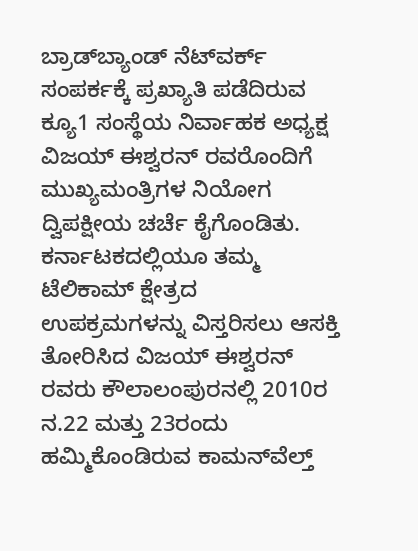ಬ್ರಾಡ್‌ಬ್ಯಾಂಡ್ ನೆಟ್‌ವರ್ಕ್ ಸಂಪರ್ಕಕ್ಕೆ ಪ್ರಖ್ಯಾತಿ ಪಡೆದಿರುವ ಕ್ಯೂ1 ಸಂಸ್ಥೆಯ ನಿರ್ವಾಹಕ ಅಧ್ಯಕ್ಷ ವಿಜಯ್ ಈಶ್ವರನ್ ರವರೊಂದಿಗೆ ಮುಖ್ಯಮಂತ್ರಿಗಳ ನಿಯೋಗ ದ್ವಿಪಕ್ಷೀಯ ಚರ್ಚೆ ಕೈಗೊಂಡಿತು. ಕರ್ನಾಟಕದಲ್ಲಿಯೂ ತಮ್ಮ ಟೆಲಿಕಾಮ್ ಕ್ಷೇತ್ರದ ಉಪಕ್ರಮಗಳನ್ನು ವಿಸ್ತರಿಸಲು ಆಸಕ್ತಿ ತೋರಿಸಿದ ವಿಜಯ್ ಈಶ್ವರನ್ ರವರು ಕೌಲಾಲಂಪುರನಲ್ಲಿ 2010ರ ನ.22 ಮತ್ತು 23ರಂದು ಹಮ್ಮಿಕೊಂಡಿರುವ ಕಾಮನ್‌ವೆಲ್ತ್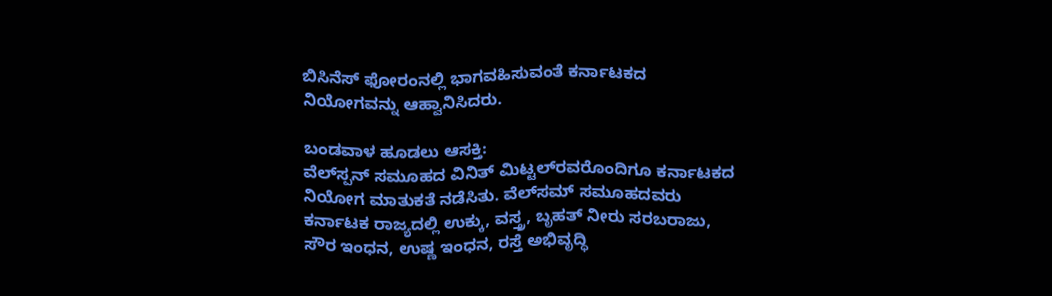ಬಿಸಿನೆಸ್ ಫೋರಂನಲ್ಲಿ ಭಾಗವಹಿಸುವಂತೆ ಕರ್ನಾಟಕದ ನಿಯೋಗವನ್ನು ಆಹ್ವಾನಿಸಿದರು.

ಬಂಡವಾಳ ಹೂಡಲು ಆಸಕ್ತಿ:
ವೆಲ್‌ಸ್ಪನ್ ಸಮೂಹದ ವಿನಿತ್ ಮಿಟ್ಟಲ್‌ರವರೊಂದಿಗೂ ಕರ್ನಾಟಕದ ನಿಯೋಗ ಮಾತುಕತೆ ನಡೆಸಿತು. ವೆಲ್‌ಸಮ್ ಸಮೂಹದವರು ಕರ್ನಾಟಕ ರಾಜ್ಯದಲ್ಲಿ ಉಕ್ಕು, ವಸ್ತ್ರ, ಬೃಹತ್ ನೀರು ಸರಬರಾಜು, ಸೌರ ಇಂಧನ, ಉಷ್ಣ ಇಂಧನ, ರಸ್ತೆ ಅಭಿವೃದ್ಧಿ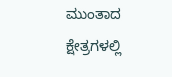ಮುಂತಾದ ಕ್ಷೇತ್ರಗಳಲ್ಲಿ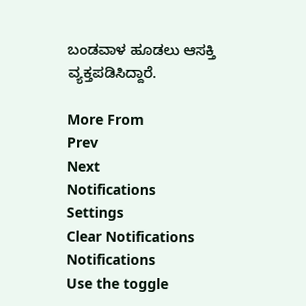ಬಂಡವಾಳ ಹೂಡಲು ಆಸಕ್ತಿ ವ್ಯಕ್ತಪಡಿಸಿದ್ದಾರೆ.

More From
Prev
Next
Notifications
Settings
Clear Notifications
Notifications
Use the toggle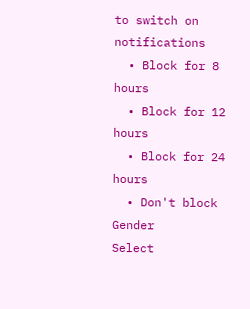to switch on notifications
  • Block for 8 hours
  • Block for 12 hours
  • Block for 24 hours
  • Don't block
Gender
Select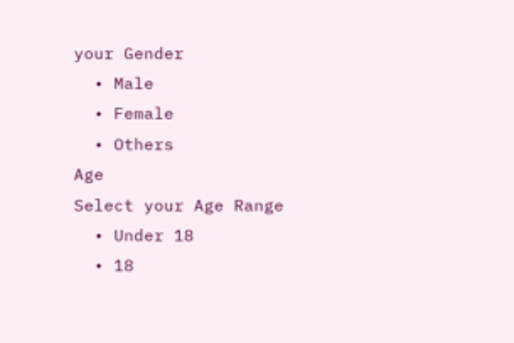your Gender
  • Male
  • Female
  • Others
Age
Select your Age Range
  • Under 18
  • 18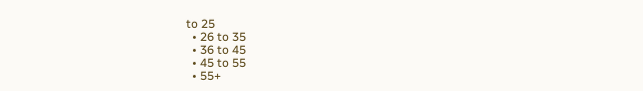to 25
  • 26 to 35
  • 36 to 45
  • 45 to 55
  • 55+